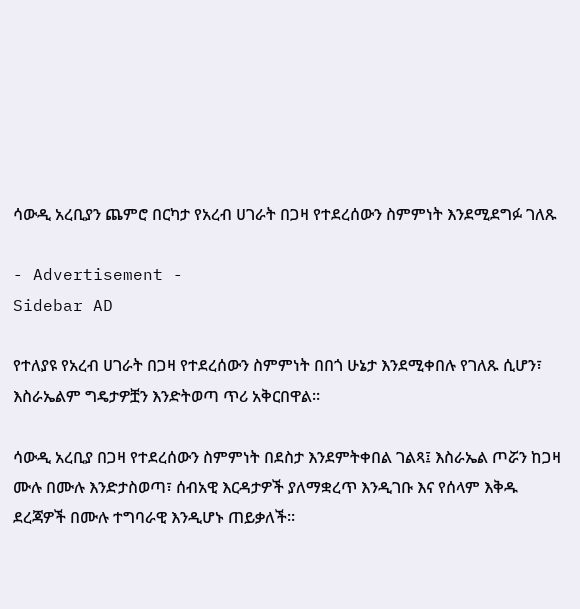ሳውዲ አረቢያን ጨምሮ በርካታ የአረብ ሀገራት በጋዛ የተደረሰውን ስምምነት እንደሚደግፉ ገለጹ

- Advertisement -
Sidebar AD

የተለያዩ የአረብ ሀገራት በጋዛ የተደረሰውን ስምምነት በበጎ ሁኔታ እንደሚቀበሉ የገለጹ ሲሆን፣ እስራኤልም ግዴታዎቿን እንድትወጣ ጥሪ አቅርበዋል።

ሳውዲ አረቢያ በጋዛ የተደረሰውን ስምምነት በደስታ እንደምትቀበል ገልጻ፤ እስራኤል ጦሯን ከጋዛ ሙሉ በሙሉ እንድታስወጣ፣ ሰብአዊ እርዳታዎች ያለማቋረጥ እንዲገቡ እና የሰላም እቅዱ ደረጃዎች በሙሉ ተግባራዊ እንዲሆኑ ጠይቃለች።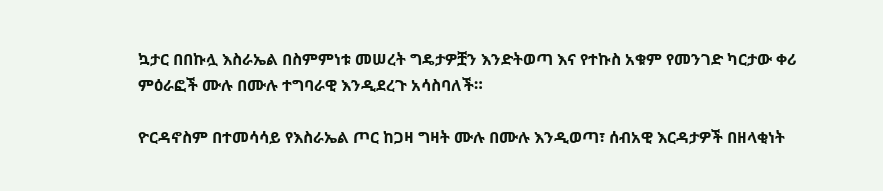ኳታር በበኩሏ እስራኤል በስምምነቱ መሠረት ግዴታዎቿን እንድትወጣ እና የተኩስ አቁም የመንገድ ካርታው ቀሪ ምዕራፎች ሙሉ በሙሉ ተግባራዊ እንዲደረጉ አሳስባለች።

ዮርዳኖስም በተመሳሳይ የእስራኤል ጦር ከጋዛ ግዛት ሙሉ በሙሉ እንዲወጣ፣ ሰብአዊ እርዳታዎች በዘላቂነት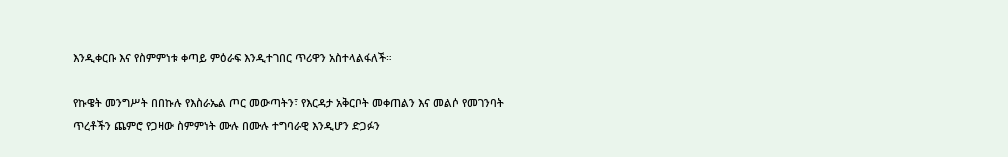እንዲቀርቡ እና የስምምነቱ ቀጣይ ምዕራፍ እንዲተገበር ጥሪዋን አስተላልፋለች።

የኩዌት መንግሥት በበኩሉ የእስራኤል ጦር መውጣትን፣ የእርዳታ አቅርቦት መቀጠልን እና መልሶ የመገንባት ጥረቶችን ጨምሮ የጋዛው ስምምነት ሙሉ በሙሉ ተግባራዊ እንዲሆን ድጋፉን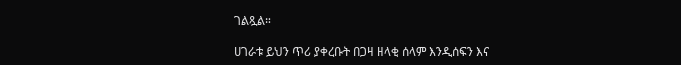ገልጿል።

ሀገራቱ ይህን ጥሪ ያቀረቡት በጋዛ ዘላቂ ሰላም እንዲሰፍን እና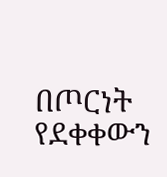በጦርነት የደቀቀውን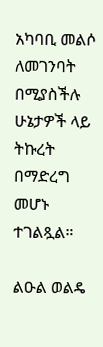አካባቢ መልሶ ለመገንባት በሚያስችሉ ሁኔታዎች ላይ ትኩረት በማድረግ መሆኑ ተገልጿል።

ልዑል ወልዴ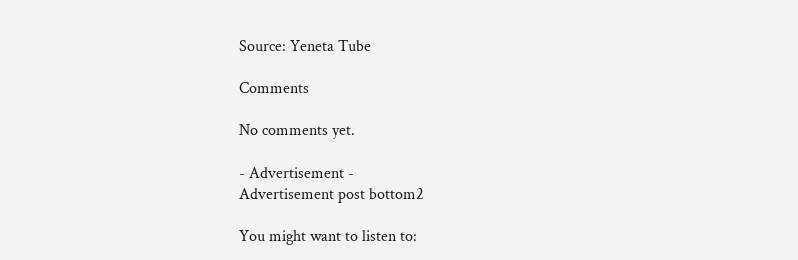Source: Yeneta Tube

Comments

No comments yet.

- Advertisement -
Advertisement post bottom2

You might want to listen to: